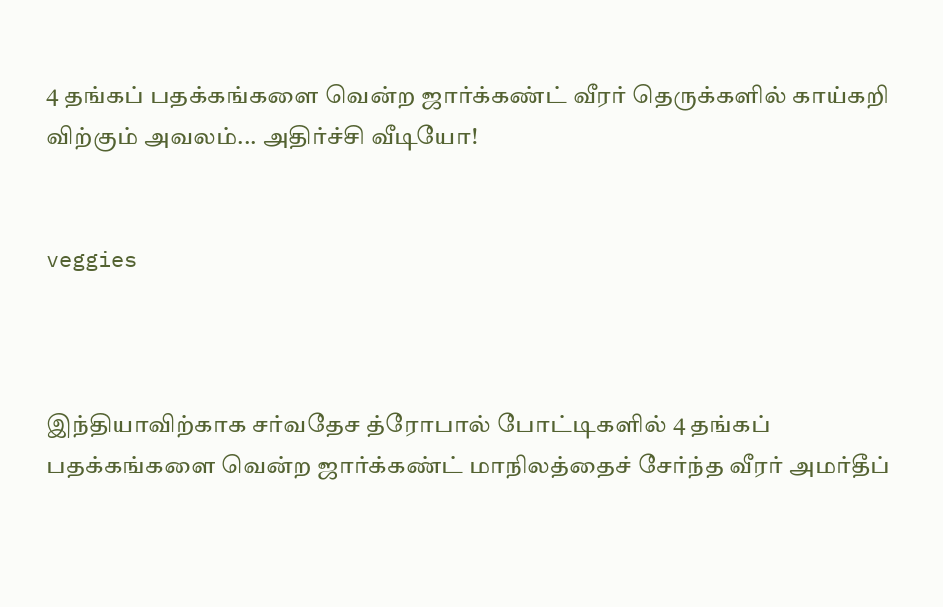4 தங்கப் பதக்கங்களை வென்ற ஜார்க்கண்ட் வீரர் தெருக்களில் காய்கறி விற்கும் அவலம்... அதிர்ச்சி வீடியோ!


veggies



இந்தியாவிற்காக சர்வதேச த்ரோபால் போட்டிகளில் 4 தங்கப் பதக்கங்களை வென்ற ஜார்க்கண்ட் மாநிலத்தைச் சேர்ந்த வீரர் அமர்தீப்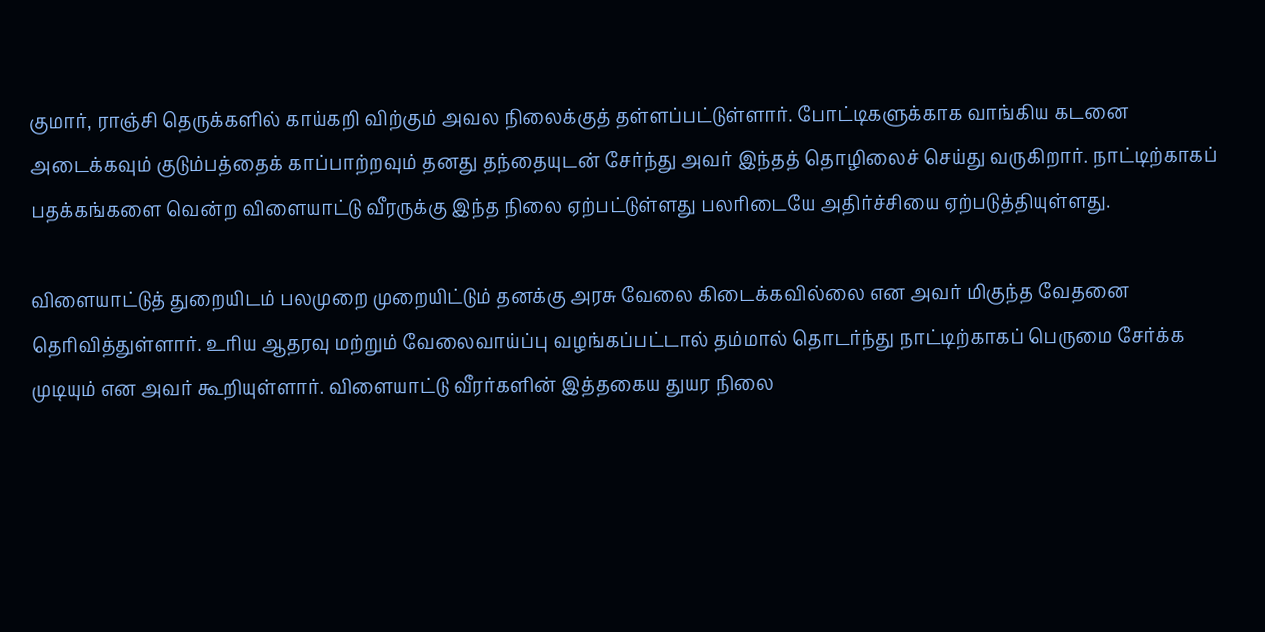குமார், ராஞ்சி தெருக்களில் காய்கறி விற்கும் அவல நிலைக்குத் தள்ளப்பட்டுள்ளார். போட்டிகளுக்காக வாங்கிய கடனை அடைக்கவும் குடும்பத்தைக் காப்பாற்றவும் தனது தந்தையுடன் சேர்ந்து அவர் இந்தத் தொழிலைச் செய்து வருகிறார். நாட்டிற்காகப் பதக்கங்களை வென்ற விளையாட்டு வீரருக்கு இந்த நிலை ஏற்பட்டுள்ளது பலரிடையே அதிர்ச்சியை ஏற்படுத்தியுள்ளது.

விளையாட்டுத் துறையிடம் பலமுறை முறையிட்டும் தனக்கு அரசு வேலை கிடைக்கவில்லை என அவர் மிகுந்த வேதனை தெரிவித்துள்ளார். உரிய ஆதரவு மற்றும் வேலைவாய்ப்பு வழங்கப்பட்டால் தம்மால் தொடர்ந்து நாட்டிற்காகப் பெருமை சேர்க்க முடியும் என அவர் கூறியுள்ளார். விளையாட்டு வீரர்களின் இத்தகைய துயர நிலை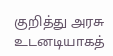குறித்து அரசு உடனடியாகத்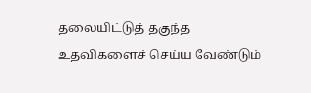தலையிட்டுத் தகுந்த உதவிகளைச் செய்ய வேண்டும்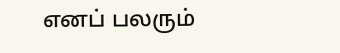எனப் பலரும்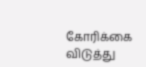கோரிக்கை விடுத்து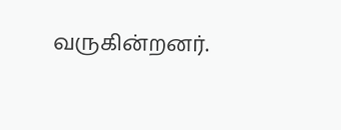வருகின்றனர்.